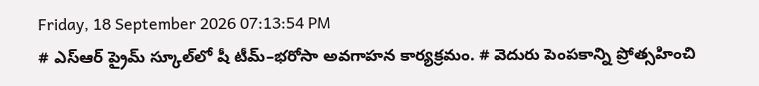Friday, 18 September 2026 07:13:54 PM
# ఎస్‌ఆర్‌ ప్రైమ్‌ స్కూల్‌లో షీ టీమ్‌–భరోసా అవగాహన కార్యక్రమం. # వెదురు పెంపకాన్ని ప్రోత్సహించి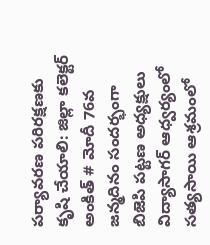పర్యావరణ పరిరక్షణకు కృషి చేయాలి: జిల్లా కలెక్టర్ అంకిత్ # మోదీ 76వ జన్మదినం సందర్భంగా బిజెపి పట్టణ అధ్యక్షులు విద్యాసాగర్ ఆధ్వర్యంలో సత్యసాయి ఆశ్రమంలో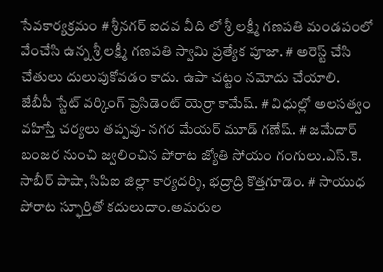సేవకార్యక్రమం # శ్రీనగర్ ఐదవ వీది లో శ్రీ లక్ష్మీ గణపతి మండపంలో వేంచేసి ఉన్న శ్రీ లక్ష్మీ గణపతి స్వామి ప్రత్యేక పూజా. # అరెస్ట్ చేసి చేతులు దులుపుకోవడం కాదు. ఉపా చట్టం నమోదు చేయాలి. జేబీపీ స్టేట్ వర్కింగ్ ప్రెసిడెంట్ యెర్రా కామేష్. # విధుల్లో అలసత్వం వహిస్తే చర్యలు తప్పవు- నగర మేయర్ మూడ్ గణేష్. # జమేదార్ బంజర నుంచి జ్వలించిన పోరాట జ్యోతి సోయం గంగులు.ఎస్.కె. సాబీర్ పాషా, సిపిఐ జిల్లా కార్యదర్శి, భద్రాద్రి కొత్తగూడెం. # సాయుధ పోరాట స్ఫూర్తితో కదులుదాం.అమరుల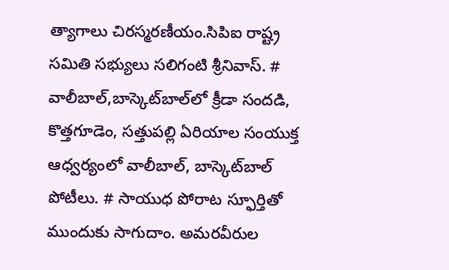త్యాగాలు చిరస్మరణీయం.సిపిఐ రాష్ట్ర సమితి సభ్యులు సలిగంటి శ్రీనివాస్. # వాలీబాల్‌,బాస్కెట్‌బాల్‌లో క్రీడా సందడి, కొత్తగూడెం, సత్తుపల్లి ఏరియాల సంయుక్త ఆధ్వర్యంలో వాలీబాల్, బాస్కెట్‌బాల్ పోటీలు. # సాయుధ పోరాట స్ఫూర్తితో ముందుకు సాగుదాం. అమరవీరుల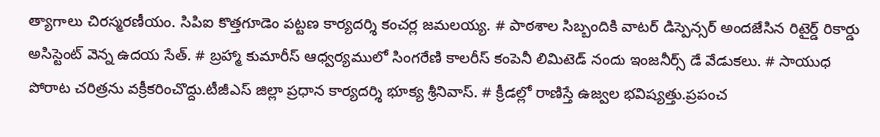త్యాగాలు చిరస్మరణీయం. సిపిఐ కొత్తగూడెం పట్టణ కార్యదర్శి కంచర్ల జమలయ్య. # పాఠశాల సిబ్బందికి వాటర్ డిస్పెన్సర్ అందజేసిన రిటైర్డ్ రికార్డు అసిస్టెంట్ వెన్న ఉదయ సేత్. # బ్రహ్మా కుమారీస్ ఆధ్వర్యములో సింగరేణి కాలరీస్ కంపెనీ లిమిటెడ్ నందు ఇంజనీర్స్ డే వేడుకలు. # సాయుధ పోరాట చరిత్రను వక్రీకరించొద్దు.టీజీఎస్ జిల్లా ప్రధాన కార్యదర్శి భూక్య శ్రీనివాస్. # క్రీడల్లో రాణిస్తే ఉజ్వల భవిష్యత్తు.ప్రపంచ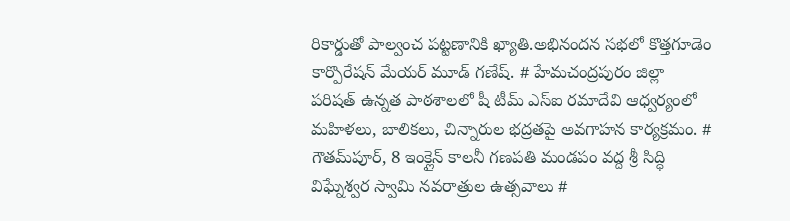రికార్డుతో పాల్వంచ పట్టణానికి ఖ్యాతి.అభినందన సభలో కొత్తగూడెం కార్పొరేషన్ మేయర్ మూడ్ గణేష్. # హేమచంద్రపురం జిల్లా పరిషత్ ఉన్నత పాఠశాలలో షీ టీమ్‌ ఎస్‌ఐ రమాదేవి ఆధ్వర్యంలో మహిళలు, బాలికలు, చిన్నారుల భద్రతపై అవగాహన కార్యక్రమం. # గౌతమ్‌పూర్, 8 ఇంక్లైన్ కాలనీ గణపతి మండపం వద్ద శ్రీ సిద్ధి విఘ్నేశ్వర స్వామి నవరాత్రుల ఉత్సవాలు #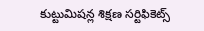కుట్టుమిషన్ల శిక్షణ సర్టిఫికెట్స్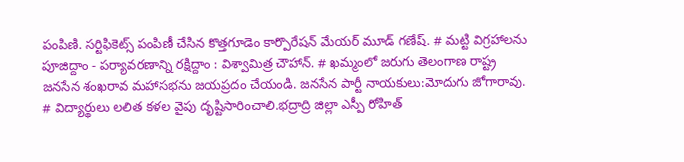పంపిణి. సర్టిఫికెట్స్ పంపిణీ చేసిన కొత్తగూడెం కార్పొరేషన్ మేయర్ మూడ్ గణేష్. # మట్టి విగ్రహాలను పూజిద్దాం - పర్యావరణాన్ని రక్షిద్దాం : విశ్వామిత్ర చౌహాన్. # ఖమ్మంలో జరుగు తెలంగాణ రాష్ట్ర జనసేన శంఖరావ మహాసభను జయప్రదం చేయండి. జనసేన పార్టీ నాయకులు:మోదుగు జోగారావు. # విద్యార్థులు లలిత కళల వైపు దృష్టిసారించాలి.భద్రాద్రి జిల్లా ఎస్పీ రోహిత్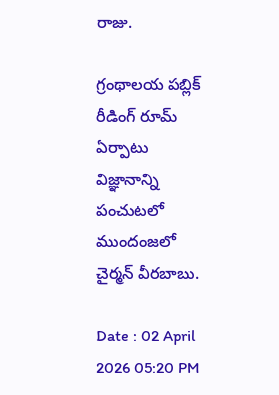రాజు.

గ్రంథాలయ పబ్లిక్ రీడింగ్ రూమ్ ఏర్పాటు విజ్ఞానాన్ని పంచుటలో ముందంజలో చైర్మన్ వీరబాబు.

Date : 02 April 2026 05:20 PM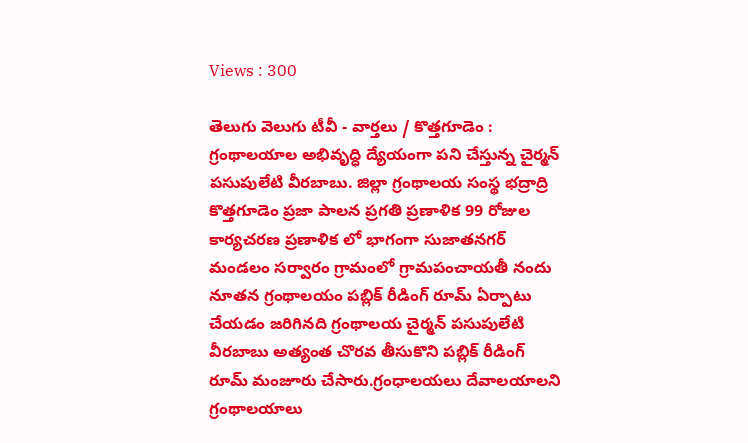Views : 300

తెలుగు వెలుగు టీవీ - వార్తలు / కొత్తగూడెం : గ్రంథాలయాల అభివృద్ధి ద్యేయంగా పని చేస్తున్న చైర్మన్ పసుపులేటి వీరబాబు. జిల్లా గ్రంథాలయ సంస్థ భద్రాద్రి కొత్తగూడెం ప్రజా పాలన ప్రగతి ప్రణాళిక 99 రోజుల కార్యచరణ ప్రణాళిక లో భాగంగా సుజాతనగర్ మండలం సర్వారం గ్రామంలో గ్రామపంచాయతీ నందు నూతన గ్రంథాలయం పబ్లిక్ రీడింగ్ రూమ్ ఏర్పాటు చేయడం జరిగినది గ్రంథాలయ చైర్మన్ పసుపులేటి వీరబాబు అత్యంత చొరవ తీసుకొని పబ్లిక్ రీడింగ్ రూమ్ మంజూరు చేసారు.గ్రంధాలయలు దేవాలయాలని గ్రంథాలయాలు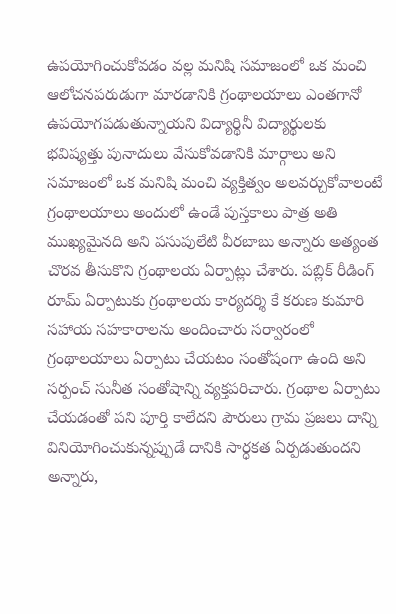ఉపయోగించుకోవడం వల్ల మనిషి సమాజంలో ఒక మంచి ఆలోచనపరుడుగా మారడానికి గ్రంథాలయాలు ఎంతగానో ఉపయోగపడుతున్నాయని విద్యార్థినీ విద్యార్థులకు భవిష్యత్తు పునాదులు వేసుకోవడానికి మార్గాలు అని సమాజంలో ఒక మనిషి మంచి వ్యక్తిత్వం అలవర్చుకోవాలంటే గ్రంథాలయాలు అందులో ఉండే పుస్తకాలు పాత్ర అతి ముఖ్యమైనది అని పసుపులేటి వీరబాబు అన్నారు అత్యంత చొరవ తీసుకొని గ్రంథాలయ ఏర్పాట్లు చేశారు. పబ్లిక్ రీడింగ్ రూమ్ ఏర్పాటుకు గ్రంథాలయ కార్యదర్శి కే కరుణ కుమారి సహాయ సహకారాలను అందించారు సర్వారంలో గ్రంథాలయాలు ఏర్పాటు చేయటం సంతోషంగా ఉంది అని సర్పంచ్ సునీత సంతోషాన్ని వ్యక్తపరిచారు. గ్రంథాల ఏర్పాటు చేయడంతో పని పూర్తి కాలేదని పౌరులు గ్రామ ప్రజలు దాన్ని వినియోగించుకున్నప్పుడే దానికి సార్ధకత ఏర్పడుతుందని అన్నారు,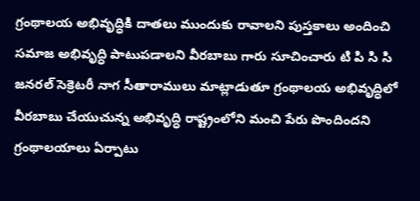గ్రంథాలయ అభివృద్ధికి దాతలు ముందుకు రావాలని పుస్తకాలు అందించి సమాజ అభివృద్ధి పాటుపడాలని వీరబాబు గారు సూచించారు టి పి సి సి జనరల్ సెక్రెటరీ నాగ సీతారాములు మాట్లాడుతూ గ్రంథాలయ అభివృద్ధిలో వీరబాబు చేయుచున్న అభివృద్ధి రాష్ట్రంలోని మంచి పేరు పొందిందని గ్రంథాలయాలు ఏర్పాటు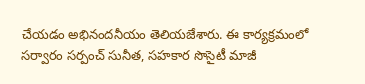చేయడం అభినందనీయం తెలియజేశారు. ఈ కార్యక్రమంలో సర్వారం సర్పంచ్ సునీత, సహకార సొసైటీ మాజీ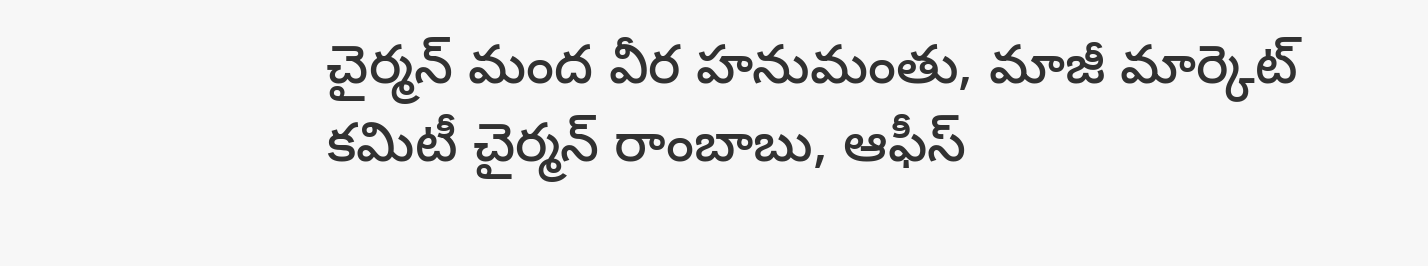చైర్మన్ మంద వీర హనుమంతు, మాజీ మార్కెట్ కమిటీ చైర్మన్ రాంబాబు, ఆఫీస్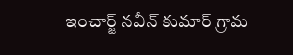ఇంచార్జ్ నవీన్ కుమార్ గ్రామ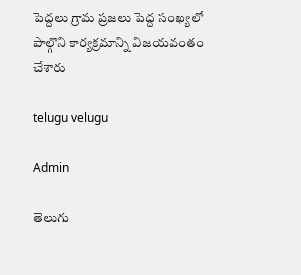పెద్దలు గ్రామ ప్రజలు పెద్ద సంఖ్యలో పాల్గొని కార్యక్రమాన్ని విజయవంతం చేశారు

telugu velugu

Admin

తెలుగు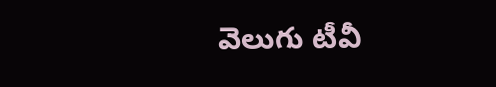వెలుగు టీవీ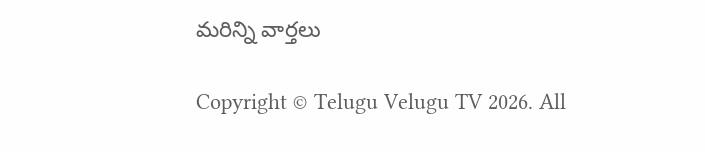మరిన్ని వార్తలు

Copyright © Telugu Velugu TV 2026. All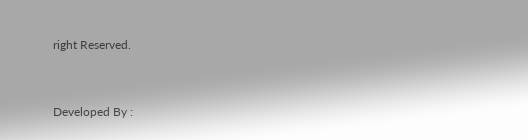right Reserved.



Developed By :